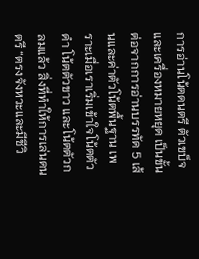การอ่านโน้ตดนตรี ตัวเขบ็จ และเครื่องหมายหยุด เป็นขั้นต่อจากการอ่านบรรทัด 5 เส้นและค่าตัวโน้ตพื้นฐาน เพราะเมื่อเราเริ่มเข้าใจโน้ตตัวดำ โน้ตตัวขาว และโน้ตตัวกลมแล้ว สิ่งที่ทำให้การเล่นดนตรี “ตรงจังหวะและมีชีวิ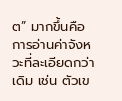ต” มากขึ้นคือการอ่านค่าจังหวะที่ละเอียดกว่าเดิม เช่น ตัวเข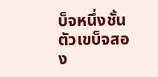บ็จหนึ่งชั้น ตัวเขบ็จสอง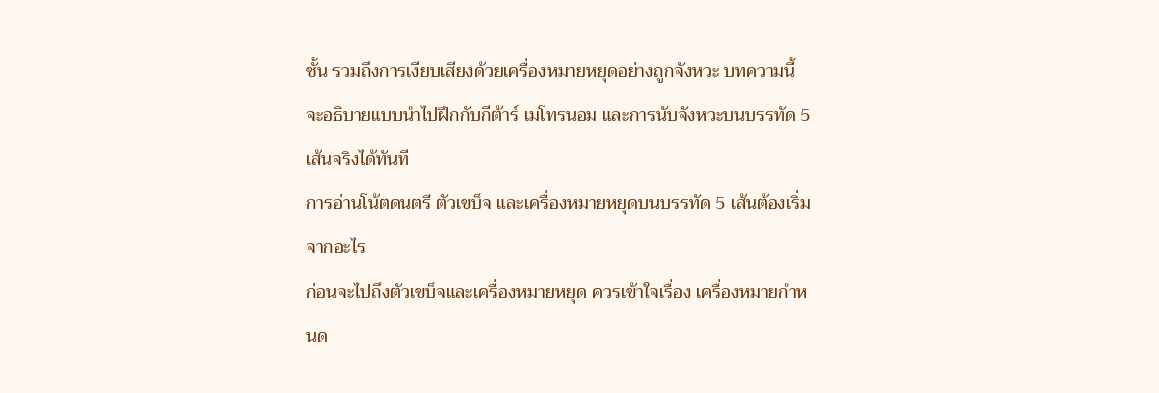ชั้น รวมถึงการเงียบเสียงด้วยเครื่องหมายหยุดอย่างถูกจังหวะ บทความนี้จะอธิบายแบบนำไปฝึกกับกีต้าร์ เมโทรนอม และการนับจังหวะบนบรรทัด 5 เส้นจริงได้ทันที
การอ่านโน้ตดนตรี ตัวเขบ็จ และเครื่องหมายหยุดบนบรรทัด 5 เส้นต้องเริ่มจากอะไร
ก่อนจะไปถึงตัวเขบ็จและเครื่องหมายหยุด ควรเข้าใจเรื่อง เครื่องหมายกำหนด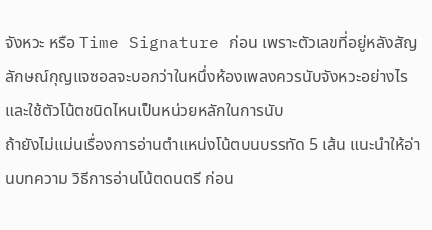จังหวะ หรือ Time Signature ก่อน เพราะตัวเลขที่อยู่หลังสัญลักษณ์กุญแจซอลจะบอกว่าในหนึ่งห้องเพลงควรนับจังหวะอย่างไร และใช้ตัวโน้ตชนิดไหนเป็นหน่วยหลักในการนับ
ถ้ายังไม่แม่นเรื่องการอ่านตำแหน่งโน้ตบนบรรทัด 5 เส้น แนะนำให้อ่านบทความ วิธีการอ่านโน้ตดนตรี ก่อน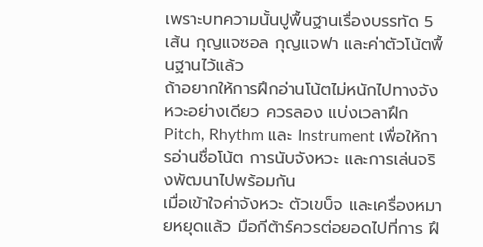เพราะบทความนั้นปูพื้นฐานเรื่องบรรทัด 5 เส้น กุญแจซอล กุญแจฟา และค่าตัวโน้ตพื้นฐานไว้แล้ว
ถ้าอยากให้การฝึกอ่านโน้ตไม่หนักไปทางจังหวะอย่างเดียว ควรลอง แบ่งเวลาฝึก Pitch, Rhythm และ Instrument เพื่อให้การอ่านชื่อโน้ต การนับจังหวะ และการเล่นจริงพัฒนาไปพร้อมกัน
เมื่อเข้าใจค่าจังหวะ ตัวเขบ็จ และเครื่องหมายหยุดแล้ว มือกีต้าร์ควรต่อยอดไปที่การ ฝึ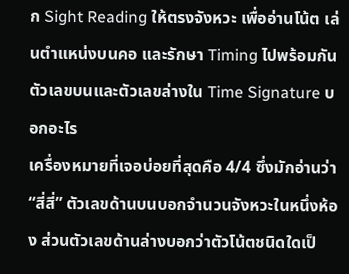ก Sight Reading ให้ตรงจังหวะ เพื่ออ่านโน้ต เล่นตำแหน่งบนคอ และรักษา Timing ไปพร้อมกัน
ตัวเลขบนและตัวเลขล่างใน Time Signature บอกอะไร
เครื่องหมายที่เจอบ่อยที่สุดคือ 4/4 ซึ่งมักอ่านว่า “สี่สี่” ตัวเลขด้านบนบอกจำนวนจังหวะในหนึ่งห้อง ส่วนตัวเลขด้านล่างบอกว่าตัวโน้ตชนิดใดเป็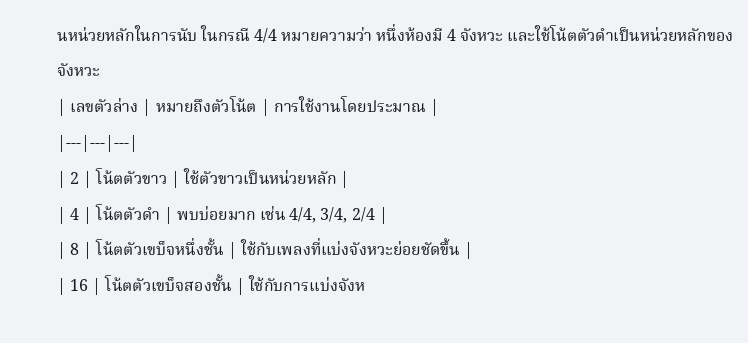นหน่วยหลักในการนับ ในกรณี 4/4 หมายความว่า หนึ่งห้องมี 4 จังหวะ และใช้โน้ตตัวดำเป็นหน่วยหลักของจังหวะ
| เลขตัวล่าง | หมายถึงตัวโน้ต | การใช้งานโดยประมาณ |
|---|---|---|
| 2 | โน้ตตัวขาว | ใช้ตัวขาวเป็นหน่วยหลัก |
| 4 | โน้ตตัวดำ | พบบ่อยมาก เช่น 4/4, 3/4, 2/4 |
| 8 | โน้ตตัวเขบ็จหนึ่งชั้น | ใช้กับเพลงที่แบ่งจังหวะย่อยชัดขึ้น |
| 16 | โน้ตตัวเขบ็จสองชั้น | ใช้กับการแบ่งจังห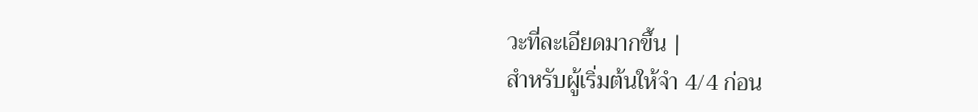วะที่ละเอียดมากขึ้น |
สำหรับผู้เริ่มต้นให้จำ 4/4 ก่อน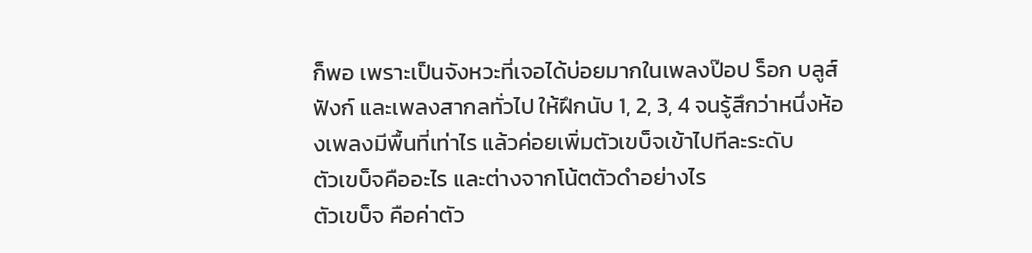ก็พอ เพราะเป็นจังหวะที่เจอได้บ่อยมากในเพลงป๊อป ร็อก บลูส์ ฟังก์ และเพลงสากลทั่วไป ให้ฝึกนับ 1, 2, 3, 4 จนรู้สึกว่าหนึ่งห้องเพลงมีพื้นที่เท่าไร แล้วค่อยเพิ่มตัวเขบ็จเข้าไปทีละระดับ
ตัวเขบ็จคืออะไร และต่างจากโน้ตตัวดำอย่างไร
ตัวเขบ็จ คือค่าตัว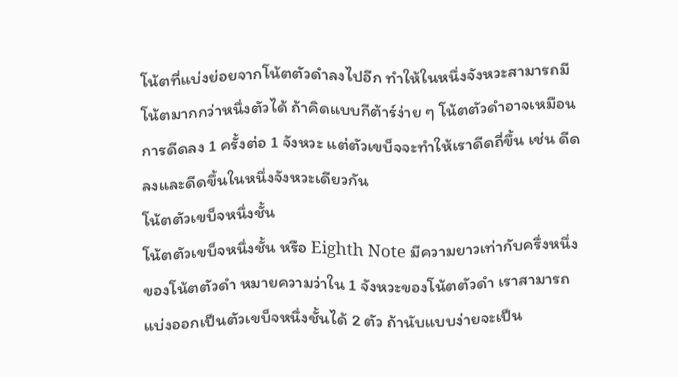โน้ตที่แบ่งย่อยจากโน้ตตัวดำลงไปอีก ทำให้ในหนึ่งจังหวะสามารถมีโน้ตมากกว่าหนึ่งตัวได้ ถ้าคิดแบบกีต้าร์ง่าย ๆ โน้ตตัวดำอาจเหมือนการดีดลง 1 ครั้งต่อ 1 จังหวะ แต่ตัวเขบ็จจะทำให้เราดีดถี่ขึ้น เช่น ดีดลงและดีดขึ้นในหนึ่งจังหวะเดียวกัน
โน้ตตัวเขบ็จหนึ่งชั้น
โน้ตตัวเขบ็จหนึ่งชั้น หรือ Eighth Note มีความยาวเท่ากับครึ่งหนึ่งของโน้ตตัวดำ หมายความว่าใน 1 จังหวะของโน้ตตัวดำ เราสามารถแบ่งออกเป็นตัวเขบ็จหนึ่งชั้นได้ 2 ตัว ถ้านับแบบง่ายจะเป็น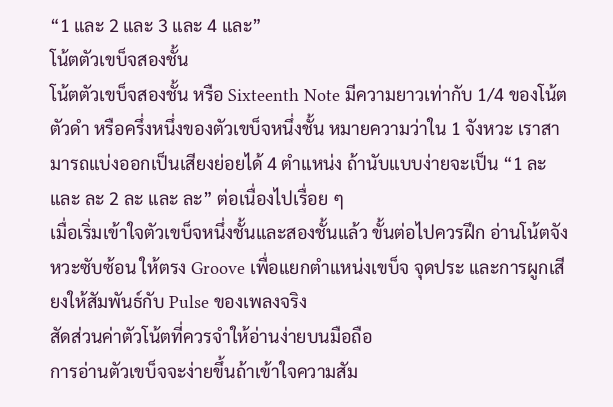“1 และ 2 และ 3 และ 4 และ”
โน้ตตัวเขบ็จสองชั้น
โน้ตตัวเขบ็จสองชั้น หรือ Sixteenth Note มีความยาวเท่ากับ 1/4 ของโน้ตตัวดำ หรือครึ่งหนึ่งของตัวเขบ็จหนึ่งชั้น หมายความว่าใน 1 จังหวะ เราสามารถแบ่งออกเป็นเสียงย่อยได้ 4 ตำแหน่ง ถ้านับแบบง่ายจะเป็น “1 ละ และ ละ 2 ละ และ ละ” ต่อเนื่องไปเรื่อย ๆ
เมื่อเริ่มเข้าใจตัวเขบ็จหนึ่งชั้นและสองชั้นแล้ว ขั้นต่อไปควรฝึก อ่านโน้ตจังหวะซับซ้อน ให้ตรง Groove เพื่อแยกตำแหน่งเขบ็จ จุดประ และการผูกเสียงให้สัมพันธ์กับ Pulse ของเพลงจริง
สัดส่วนค่าตัวโน้ตที่ควรจำให้อ่านง่ายบนมือถือ
การอ่านตัวเขบ็จจะง่ายขึ้นถ้าเข้าใจความสัม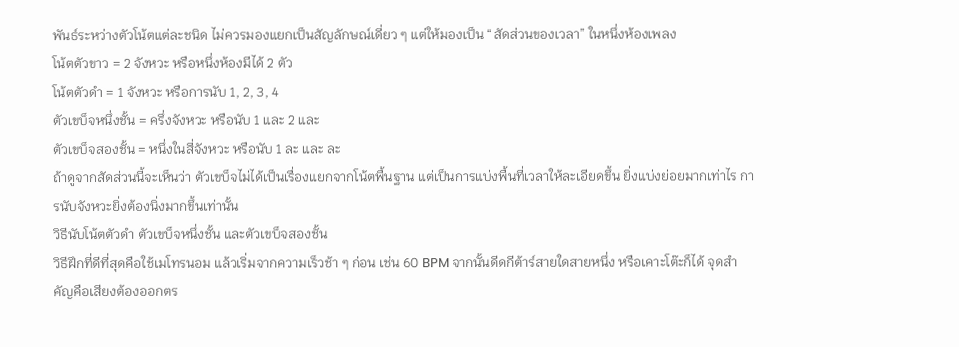พันธ์ระหว่างตัวโน้ตแต่ละชนิด ไม่ควรมองแยกเป็นสัญลักษณ์เดี่ยว ๆ แต่ให้มองเป็น “สัดส่วนของเวลา” ในหนึ่งห้องเพลง
โน้ตตัวขาว = 2 จังหวะ หรือหนึ่งห้องมีได้ 2 ตัว
โน้ตตัวดำ = 1 จังหวะ หรือการนับ 1, 2, 3, 4
ตัวเขบ็จหนึ่งชั้น = ครึ่งจังหวะ หรือนับ 1 และ 2 และ
ตัวเขบ็จสองชั้น = หนึ่งในสี่จังหวะ หรือนับ 1 ละ และ ละ
ถ้าดูจากสัดส่วนนี้จะเห็นว่า ตัวเขบ็จไม่ได้เป็นเรื่องแยกจากโน้ตพื้นฐาน แต่เป็นการแบ่งพื้นที่เวลาให้ละเอียดขึ้น ยิ่งแบ่งย่อยมากเท่าไร การนับจังหวะยิ่งต้องนิ่งมากขึ้นเท่านั้น
วิธีนับโน้ตตัวดำ ตัวเขบ็จหนึ่งชั้น และตัวเขบ็จสองชั้น
วิธีฝึกที่ดีที่สุดคือใช้เมโทรนอม แล้วเริ่มจากความเร็วช้า ๆ ก่อน เช่น 60 BPM จากนั้นดีดกีต้าร์สายใดสายหนึ่ง หรือเคาะโต๊ะก็ได้ จุดสำคัญคือเสียงต้องออกตร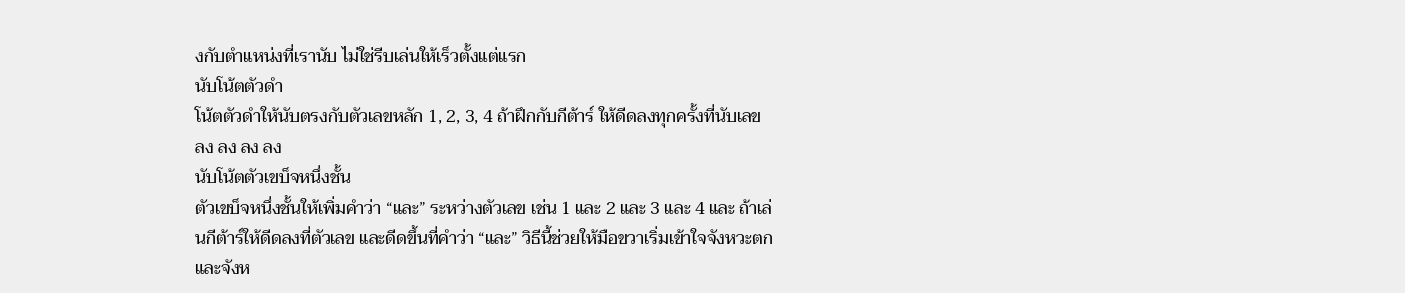งกับตำแหน่งที่เรานับ ไม่ใช่รีบเล่นให้เร็วตั้งแต่แรก
นับโน้ตตัวดำ
โน้ตตัวดำให้นับตรงกับตัวเลขหลัก 1, 2, 3, 4 ถ้าฝึกกับกีต้าร์ ให้ดีดลงทุกครั้งที่นับเลข
ลง ลง ลง ลง
นับโน้ตตัวเขบ็จหนึ่งชั้น
ตัวเขบ็จหนึ่งชั้นให้เพิ่มคำว่า “และ” ระหว่างตัวเลข เช่น 1 และ 2 และ 3 และ 4 และ ถ้าเล่นกีต้าร์ให้ดีดลงที่ตัวเลข และดีดขึ้นที่คำว่า “และ” วิธีนี้ช่วยให้มือขวาเริ่มเข้าใจจังหวะตกและจังห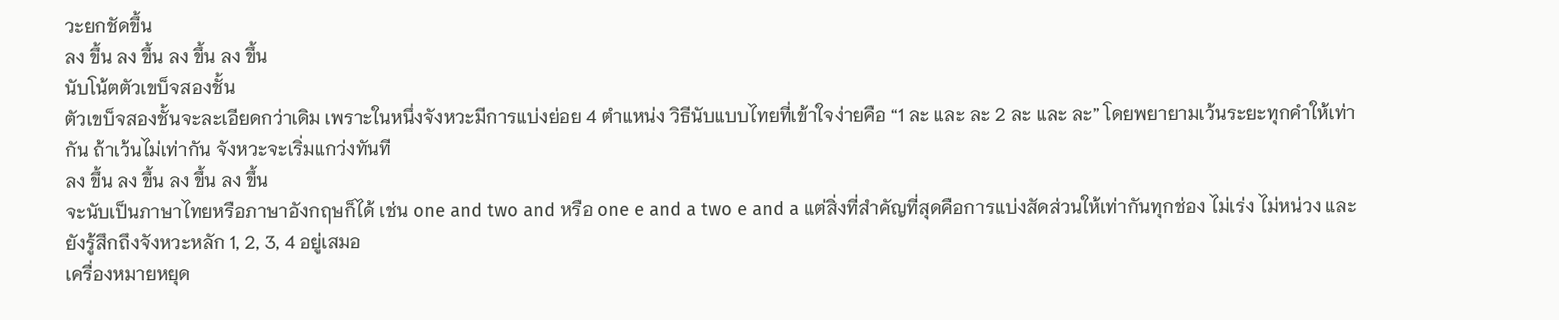วะยกชัดขึ้น
ลง ขึ้น ลง ขึ้น ลง ขึ้น ลง ขึ้น
นับโน้ตตัวเขบ็จสองชั้น
ตัวเขบ็จสองชั้นจะละเอียดกว่าเดิม เพราะในหนึ่งจังหวะมีการแบ่งย่อย 4 ตำแหน่ง วิธีนับแบบไทยที่เข้าใจง่ายคือ “1 ละ และ ละ 2 ละ และ ละ” โดยพยายามเว้นระยะทุกคำให้เท่ากัน ถ้าเว้นไม่เท่ากัน จังหวะจะเริ่มแกว่งทันที
ลง ขึ้น ลง ขึ้น ลง ขึ้น ลง ขึ้น
จะนับเป็นภาษาไทยหรือภาษาอังกฤษก็ได้ เช่น one and two and หรือ one e and a two e and a แต่สิ่งที่สำคัญที่สุดคือการแบ่งสัดส่วนให้เท่ากันทุกช่อง ไม่เร่ง ไม่หน่วง และยังรู้สึกถึงจังหวะหลัก 1, 2, 3, 4 อยู่เสมอ
เครื่องหมายหยุด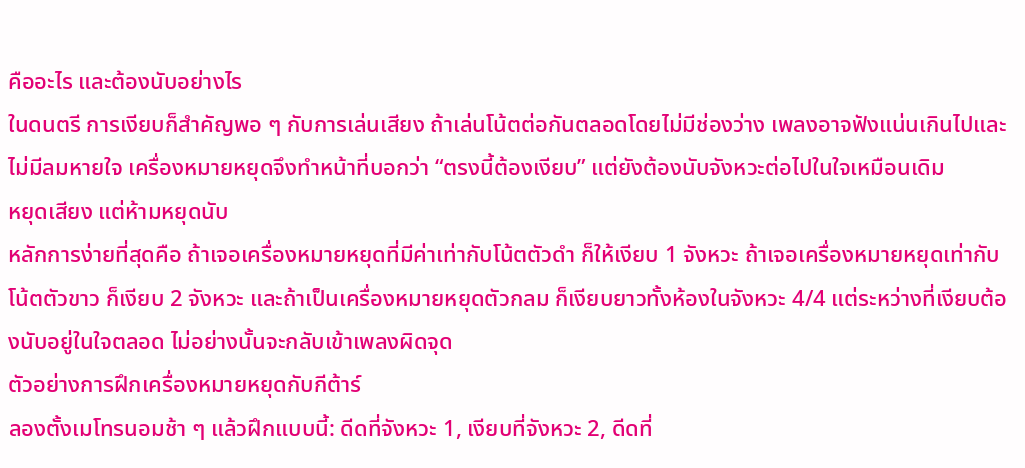คืออะไร และต้องนับอย่างไร
ในดนตรี การเงียบก็สำคัญพอ ๆ กับการเล่นเสียง ถ้าเล่นโน้ตต่อกันตลอดโดยไม่มีช่องว่าง เพลงอาจฟังแน่นเกินไปและไม่มีลมหายใจ เครื่องหมายหยุดจึงทำหน้าที่บอกว่า “ตรงนี้ต้องเงียบ” แต่ยังต้องนับจังหวะต่อไปในใจเหมือนเดิม
หยุดเสียง แต่ห้ามหยุดนับ
หลักการง่ายที่สุดคือ ถ้าเจอเครื่องหมายหยุดที่มีค่าเท่ากับโน้ตตัวดำ ก็ให้เงียบ 1 จังหวะ ถ้าเจอเครื่องหมายหยุดเท่ากับโน้ตตัวขาว ก็เงียบ 2 จังหวะ และถ้าเป็นเครื่องหมายหยุดตัวกลม ก็เงียบยาวทั้งห้องในจังหวะ 4/4 แต่ระหว่างที่เงียบต้องนับอยู่ในใจตลอด ไม่อย่างนั้นจะกลับเข้าเพลงผิดจุด
ตัวอย่างการฝึกเครื่องหมายหยุดกับกีต้าร์
ลองตั้งเมโทรนอมช้า ๆ แล้วฝึกแบบนี้: ดีดที่จังหวะ 1, เงียบที่จังหวะ 2, ดีดที่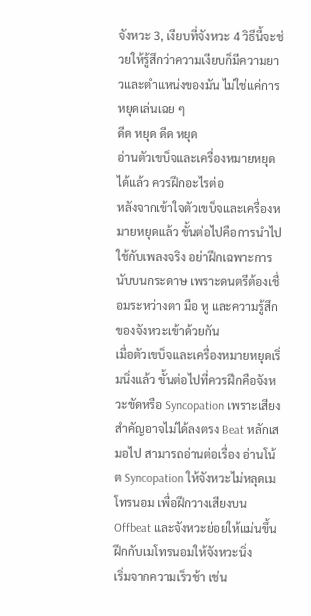จังหวะ 3, เงียบที่จังหวะ 4 วิธีนี้จะช่วยให้รู้สึกว่าความเงียบก็มีความยาวและตำแหน่งของมัน ไม่ใช่แค่การหยุดเล่นเฉย ๆ
ดีด หยุด ดีด หยุด
อ่านตัวเขบ็จและเครื่องหมายหยุดได้แล้ว ควรฝึกอะไรต่อ
หลังจากเข้าใจตัวเขบ็จและเครื่องหมายหยุดแล้ว ขั้นต่อไปคือการนำไปใช้กับเพลงจริง อย่าฝึกเฉพาะการนับบนกระดาษ เพราะดนตรีต้องเชื่อมระหว่างตา มือ หู และความรู้สึกของจังหวะเข้าด้วยกัน
เมื่อตัวเขบ็จและเครื่องหมายหยุดเริ่มนิ่งแล้ว ขั้นต่อไปที่ควรฝึกคือจังหวะขัดหรือ Syncopation เพราะเสียงสำคัญอาจไม่ได้ลงตรง Beat หลักเสมอไป สามารถอ่านต่อเรื่อง อ่านโน้ต Syncopation ให้จังหวะไม่หลุดเมโทรนอม เพื่อฝึกวางเสียงบน Offbeat และจังหวะย่อยให้แม่นขึ้น
ฝึกกับเมโทรนอมให้จังหวะนิ่ง
เริ่มจากความเร็วช้า เช่น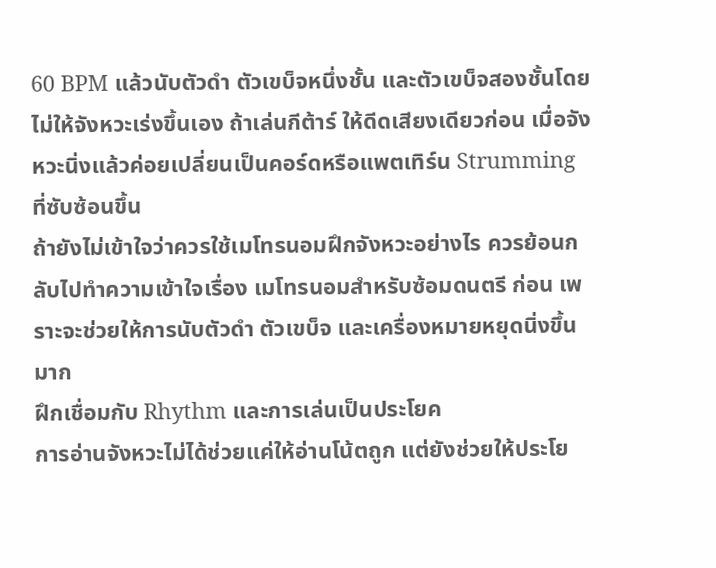60 BPM แล้วนับตัวดำ ตัวเขบ็จหนึ่งชั้น และตัวเขบ็จสองชั้นโดยไม่ให้จังหวะเร่งขึ้นเอง ถ้าเล่นกีต้าร์ ให้ดีดเสียงเดียวก่อน เมื่อจังหวะนิ่งแล้วค่อยเปลี่ยนเป็นคอร์ดหรือแพตเทิร์น Strumming ที่ซับซ้อนขึ้น
ถ้ายังไม่เข้าใจว่าควรใช้เมโทรนอมฝึกจังหวะอย่างไร ควรย้อนกลับไปทำความเข้าใจเรื่อง เมโทรนอมสำหรับซ้อมดนตรี ก่อน เพราะจะช่วยให้การนับตัวดำ ตัวเขบ็จ และเครื่องหมายหยุดนิ่งขึ้นมาก
ฝึกเชื่อมกับ Rhythm และการเล่นเป็นประโยค
การอ่านจังหวะไม่ได้ช่วยแค่ให้อ่านโน้ตถูก แต่ยังช่วยให้ประโย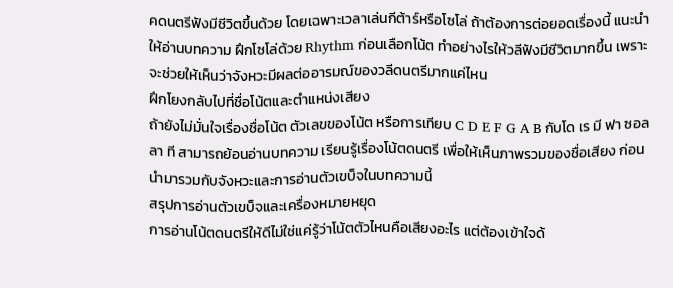คดนตรีฟังมีชีวิตขึ้นด้วย โดยเฉพาะเวลาเล่นกีต้าร์หรือโซโล่ ถ้าต้องการต่อยอดเรื่องนี้ แนะนำให้อ่านบทความ ฝึกโซโล่ด้วย Rhythm ก่อนเลือกโน้ต ทำอย่างไรให้วลีฟังมีชีวิตมากขึ้น เพราะจะช่วยให้เห็นว่าจังหวะมีผลต่ออารมณ์ของวลีดนตรีมากแค่ไหน
ฝึกโยงกลับไปที่ชื่อโน้ตและตำแหน่งเสียง
ถ้ายังไม่มั่นใจเรื่องชื่อโน้ต ตัวเลขของโน้ต หรือการเทียบ C D E F G A B กับโด เร มี ฟา ซอล ลา ที สามารถย้อนอ่านบทความ เรียนรู้เรื่องโน้ตดนตรี เพื่อให้เห็นภาพรวมของชื่อเสียง ก่อนนำมารวมกับจังหวะและการอ่านตัวเขบ็จในบทความนี้
สรุปการอ่านตัวเขบ็จและเครื่องหมายหยุด
การอ่านโน้ตดนตรีให้ดีไม่ใช่แค่รู้ว่าโน้ตตัวไหนคือเสียงอะไร แต่ต้องเข้าใจด้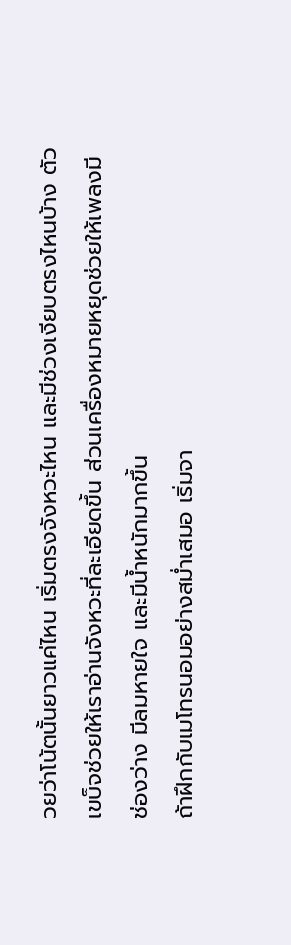วยว่าโน้ตนั้นยาวแค่ไหน เริ่มตรงจังหวะไหน และมีช่วงเงียบตรงไหนบ้าง ตัวเขบ็จช่วยให้เราอ่านจังหวะที่ละเอียดขึ้น ส่วนเครื่องหมายหยุดช่วยให้เพลงมีช่องว่าง มีลมหายใจ และมีน้ำหนักมากขึ้น
ถ้าฝึกกับเมโทรนอมอย่างสม่ำเสมอ เริ่มจา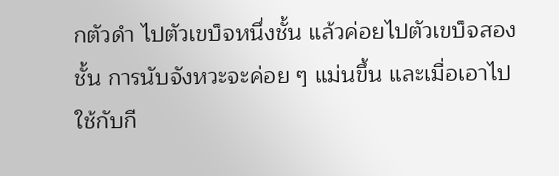กตัวดำ ไปตัวเขบ็จหนึ่งชั้น แล้วค่อยไปตัวเขบ็จสองชั้น การนับจังหวะจะค่อย ๆ แม่นขึ้น และเมื่อเอาไปใช้กับกี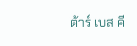ต้าร์ เบส คี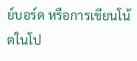ย์บอร์ด หรือการเขียนโน้ตในโป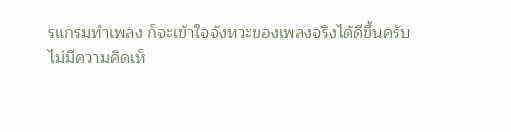รแกรมทำเพลง ก็จะเข้าใจจังหวะของเพลงจริงได้ดีขึ้นครับ
ไม่มีความคิดเห็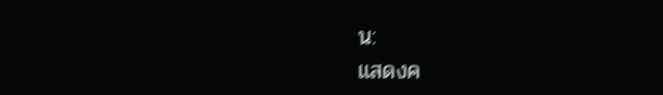น:
แสดงค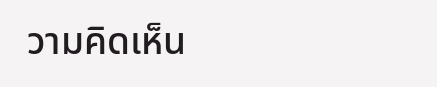วามคิดเห็น